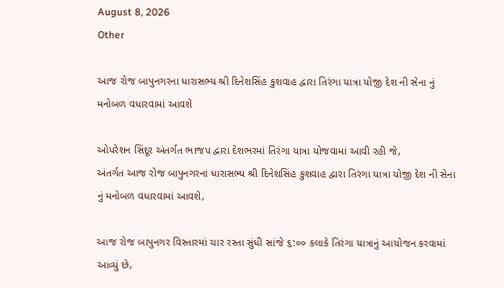August 8, 2026
Other

આજ રોજ બાપુનગરના ધારાસભ્ય શ્રી દિનેશસિંહ કુશવાહ દ્વારા તિરંગા યાત્રા યોજી દેશ ની સેના નું મનોબળ વધારવામાં આવશે

ઓપરેશન સિંદૂર અંતર્ગત ભાજપ દ્વારા દેશભરમાં તિરંગા યાત્રા યોજવામાં આવી રહી જે,
અંતર્ગત આજ રોજ બાપુનગરના ધારાસભ્ય શ્રી દિનેશસિંહ કુશવાહ દ્વારા તિરંગા યાત્રા યોજી દેશ ની સેના નું મનોબળ વધારવામાં આવશે,

આજ રોજ બાપુનગર વિસ્તારમાં ચાર રસ્તા સુંધી સાંજે ૬:૦૦ કલાકે તિરંગા યાત્રાનું આયોજન કરવામાં આવ્યું છે,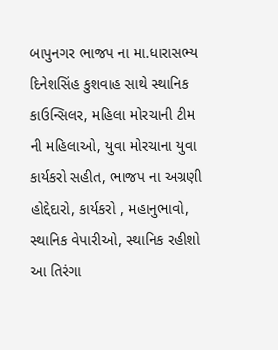બાપુનગર ભાજપ ના મા.ધારાસભ્ય દિનેશસિંહ કુશવાહ સાથે સ્થાનિક કાઉન્સિલર, મહિલા મોરચાની ટીમ ની મહિલાઓ, યુવા મોરચાના યુવા કાર્યકરો સહીત, ભાજપ ના અગ્રણી હોદ્દેદારો, કાર્યકરો , મહાનુભાવો, સ્થાનિક વેપારીઓ, સ્થાનિક રહીશો આ તિરંગા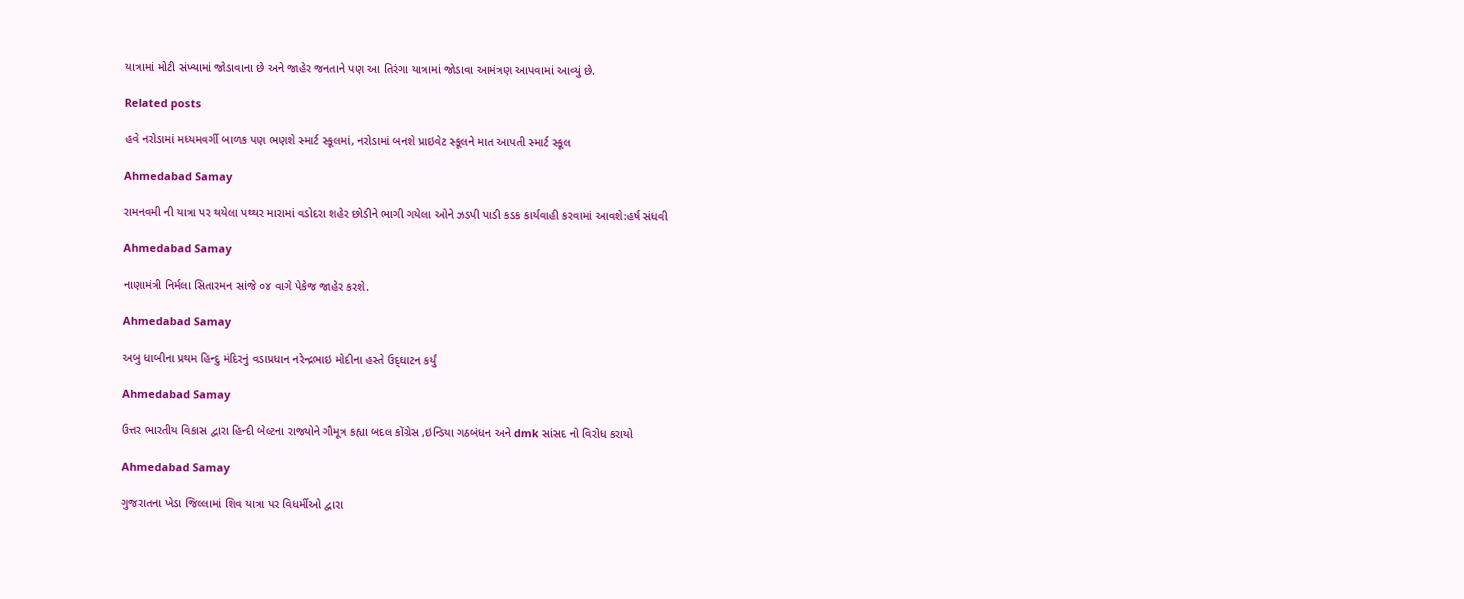યાત્રામાં મોટી સંખ્યામાં જોડાવાના છે અને જાહેર જનતાને પણ આ તિરંગા યાત્રામાં જોડાવા આમંત્રણ આપવામાં આવ્યું છે.

Related posts

હવે નરોડામાં મધ્યમવર્ગી બાળક પણ ભણશે સ્માર્ટ સ્કૂલમાં, નરોડામાં બનશે પ્રાઇવેટ સ્કૂલને માત આપતી સ્માર્ટ સ્કૂલ

Ahmedabad Samay

રામનવમી ની યાત્રા પર થયેલા પથ્‍થર મારામાં વડોદરા શહેર છોડીને ભાગી ગયેલા ઓને ઝડપી પાડી કડક કાર્યવાહી કરવામાં આવશે:હર્ષ સંધવી

Ahmedabad Samay

નાણામંત્રી નિર્મલા સિતારમન સાંજે ૦૪ વાગે પેકેજ જાહેર કરશે.

Ahmedabad Samay

અબુ ધાબીના પ્રથમ હિન્‍દુ મંદિરનું વડાપ્રધાન નરેન્‍દ્રભાઇ મોદીના હસ્તે ઉદ્‍ઘાટન કર્યું

Ahmedabad Samay

ઉત્તર ભારતીય વિકાસ દ્વારા હિન્દી બેલ્ટના રાજ્યોને ગૌમૂત્ર કહ્યા બદલ કોંગ્રેસ ,ઇન્ડિયા ગઠબંધન અને dmk સાંસદ નો વિરોધ કરાયો

Ahmedabad Samay

ગુજરાતના ખેડા જિલ્લામાં શિવ યાત્રા પર વિધર્મીઓ દ્વારા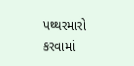પથ્‍થરમારો કરવામાં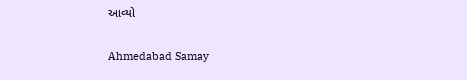આવ્‍યો

Ahmedabad Samay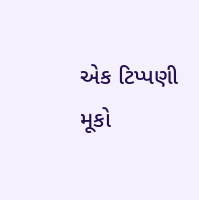એક ટિપ્પણી મૂકો